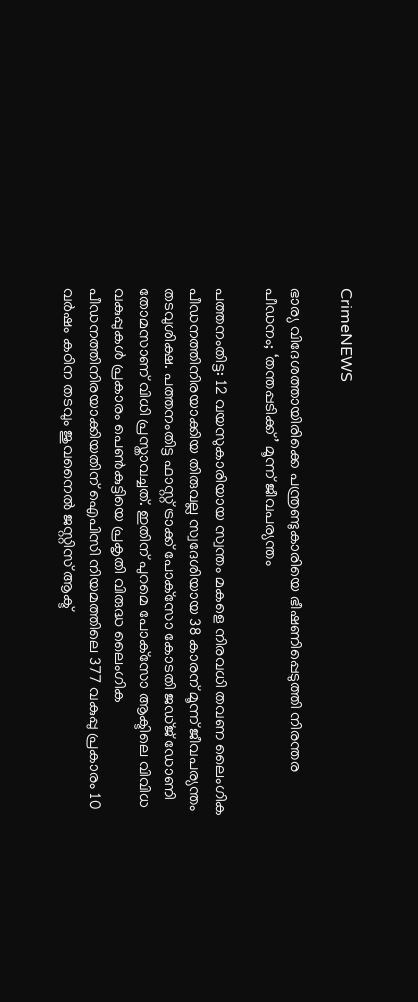CrimeNEWS

ഭാര്യ വിദേശത്തായിരിക്കെ പന്ത്രണ്ടുകാരിയെ ഭീഷണിപ്പെടുത്തി നിരന്തര പീഡനം; ‘തന്തപ്പടിക്ക്’ മൂന്ന് ജീവപര്യന്തം

പത്തനംതിട്ട: 12 വയസുകാരിയായ സ്വന്തം മകളെ നിരവധി തവണ ലൈംഗിക പീഡനത്തിനിരയാക്കിയ തിരുവല്ല സ്വദേശിയായ 38 കാരന് മൂന്ന് ജീവപര്യന്തം തടവുശിക്ഷ. പത്തനംതിട്ട ഫാസ്റ്റ് ട്രാക്ക് പോക്‌സോ കോടതി ജഡ്ജ് ഡോണി തോമസാണ് വിധി പ്രസ്താവച്ചത്. ഇതിന് പുറമെ പോക്‌സോ ആക്ടിലെ വിവിധ വകുപ്പുകള്‍ പ്രകാരം പെണ്‍കുട്ടിയെ പ്രകൃതി വിരുദ്ധ ലൈംഗിക പീഡനത്തിനിരയാക്കിയതിന് ഐപിസി നിയമത്തിലെ 377 വകുപ്പു പ്രകാരം 10 വര്‍ഷം കഠിന തടവും ജുവനൈല്‍ ജസ്റ്റിസ് ആക്ട്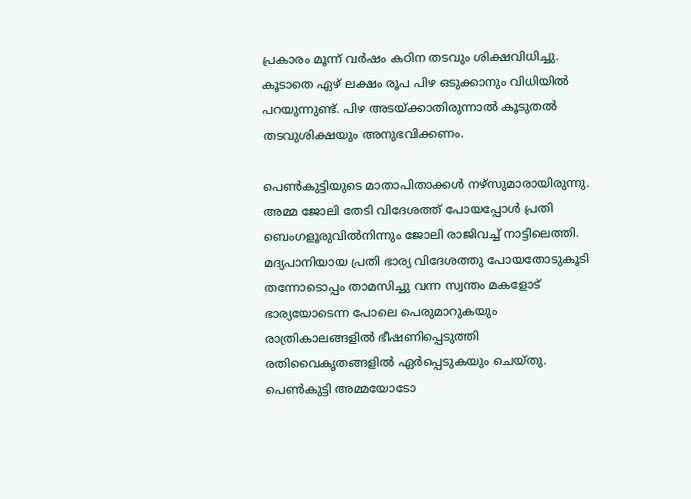പ്രകാരം മൂന്ന് വര്‍ഷം കഠിന തടവും ശിക്ഷവിധിച്ചു. കൂടാതെ ഏഴ് ലക്ഷം രൂപ പിഴ ഒടുക്കാനും വിധിയില്‍ പറയുന്നുണ്ട്. പിഴ അടയ്ക്കാതിരുന്നാല്‍ കൂടുതല്‍ തടവുശിക്ഷയും അനുഭവിക്കണം.

പെണ്‍കുട്ടിയുടെ മാതാപിതാക്കള്‍ നഴ്‌സുമാരായിരുന്നു. അമ്മ ജോലി തേടി വിദേശത്ത് പോയപ്പോള്‍ പ്രതി ബെംഗളൂരുവില്‍നിന്നും ജോലി രാജിവച്ച് നാട്ടിലെത്തി. മദ്യപാനിയായ പ്രതി ഭാര്യ വിദേശത്തു പോയതോടുകൂടി തന്നോടൊപ്പം താമസിച്ചു വന്ന സ്വന്തം മകളോട് ഭാര്യയോടെന്ന പോലെ പെരുമാറുകയും രാത്രികാലങ്ങളില്‍ ഭീഷണിപ്പെടുത്തി രതിവൈകൃതങ്ങളില്‍ ഏര്‍പ്പെടുകയും ചെയ്തു. പെണ്‍കുട്ടി അമ്മയോടോ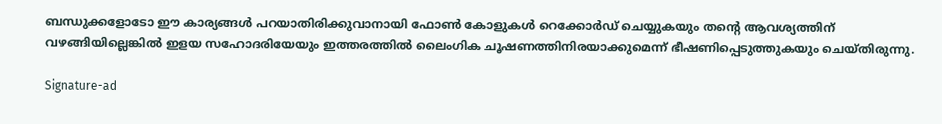ബന്ധുക്കളോടോ ഈ കാര്യങ്ങള്‍ പറയാതിരിക്കുവാനായി ഫോണ്‍ കോളുകള്‍ റെക്കോര്‍ഡ് ചെയ്യുകയും തന്റെ ആവശ്യത്തിന് വഴങ്ങിയില്ലെങ്കില്‍ ഇളയ സഹോദരിയേയും ഇത്തരത്തില്‍ ലൈംഗിക ചൂഷണത്തിനിരയാക്കുമെന്ന് ഭീഷണിപ്പെടുത്തുകയും ചെയ്തിരുന്നു.

Signature-ad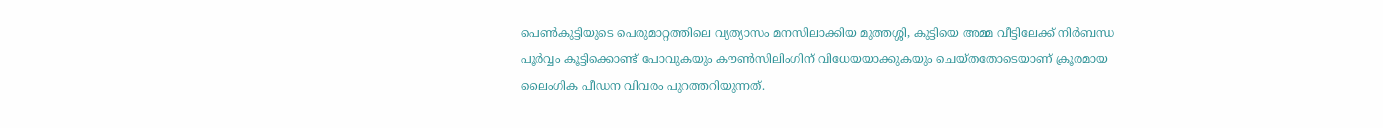പെണ്‍കുട്ടിയുടെ പെരുമാറ്റത്തിലെ വ്യത്യാസം മനസിലാക്കിയ മുത്തശ്ശി, കുട്ടിയെ അമ്മ വീട്ടിലേക്ക് നിര്‍ബന്ധ പൂര്‍വ്വം കൂട്ടിക്കൊണ്ട് പോവുകയും കൗണ്‍സിലിംഗിന് വിധേയയാക്കുകയും ചെയ്തതോടെയാണ് ക്രൂരമായ ലൈംഗിക പീഡന വിവരം പുറത്തറിയുന്നത്.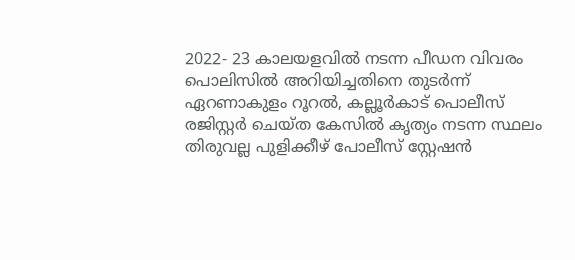2022- 23 കാലയളവില്‍ നടന്ന പീഡന വിവരം പൊലിസില്‍ അറിയിച്ചതിനെ തുടര്‍ന്ന് ഏറണാകുളം റൂറല്‍, കല്ലൂര്‍കാട് പൊലീസ് രജിസ്റ്റര്‍ ചെയ്ത കേസില്‍ കൃത്യം നടന്ന സ്ഥലം തിരുവല്ല പുളിക്കീഴ് പോലീസ് സ്റ്റേഷന്‍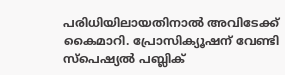പരിധിയിലായതിനാല്‍ അവിടേക്ക് കൈമാറി. പ്രോസിക്യൂഷന് വേണ്ടി സ്‌പെഷ്യല്‍ പബ്ലിക്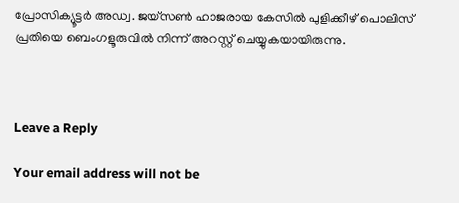പ്രോസിക്യൂട്ടര്‍ അഡ്വ. ജയ്‌സണ്‍ ഹാജരായ കേസില്‍ പുളിക്കീഴ് പൊലിസ് പ്രതിയെ ബെംഗളൂരുവില്‍ നിന്ന് അറസ്റ്റ് ചെയ്യുകയായിരുന്നു.



Leave a Reply

Your email address will not be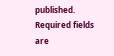published. Required fields are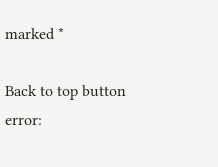marked *

Back to top button
error: